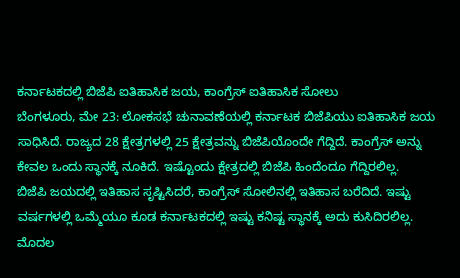ಕರ್ನಾಟಕದಲ್ಲಿ ಬಿಜೆಪಿ ಐತಿಹಾಸಿಕ ಜಯ, ಕಾಂಗ್ರೆಸ್ ಐತಿಹಾಸಿಕ ಸೋಲು
ಬೆಂಗಳೂರು, ಮೇ 23: ಲೋಕಸಭೆ ಚುನಾವಣೆಯಲ್ಲಿ ಕರ್ನಾಟಕ ಬಿಜೆಪಿಯು ಐತಿಹಾಸಿಕ ಜಯ ಸಾಧಿಸಿದೆ. ರಾಜ್ಯದ 28 ಕ್ಷೇತ್ರಗಳಲ್ಲಿ 25 ಕ್ಷೇತ್ರವನ್ನು ಬಿಜೆಪಿಯೊಂದೇ ಗೆದ್ದಿದೆ. ಕಾಂಗ್ರೆಸ್ ಅನ್ನು ಕೇವಲ ಒಂದು ಸ್ಥಾನಕ್ಕೆ ನೂಕಿದೆ. ಇಷ್ಟೊಂದು ಕ್ಷೇತ್ರದಲ್ಲಿ ಬಿಜೆಪಿ ಹಿಂದೆಂದೂ ಗೆದ್ದಿರಲಿಲ್ಲ.
ಬಿಜೆಪಿ ಜಯದಲ್ಲಿ ಇತಿಹಾಸ ಸೃಷ್ಟಿಸಿದರೆ, ಕಾಂಗ್ರೆಸ್ ಸೋಲಿನಲ್ಲಿ ಇತಿಹಾಸ ಬರೆದಿದೆ. ಇಷ್ಟು ವರ್ಷಗಳಲ್ಲಿ ಒಮ್ಮೆಯೂ ಕೂಡ ಕರ್ನಾಟಕದಲ್ಲಿ ಇಷ್ಟು ಕನಿಷ್ಟ ಸ್ಥಾನಕ್ಕೆ ಅದು ಕುಸಿದಿರಲಿಲ್ಲ. ಮೊದಲ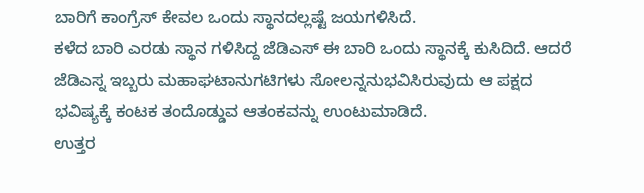ಬಾರಿಗೆ ಕಾಂಗ್ರೆಸ್ ಕೇವಲ ಒಂದು ಸ್ಥಾನದಲ್ಲಷ್ಟೆ ಜಯಗಳಿಸಿದೆ.
ಕಳೆದ ಬಾರಿ ಎರಡು ಸ್ಥಾನ ಗಳಿಸಿದ್ದ ಜೆಡಿಎಸ್ ಈ ಬಾರಿ ಒಂದು ಸ್ಥಾನಕ್ಕೆ ಕುಸಿದಿದೆ. ಆದರೆ ಜೆಡಿಎಸ್ನ ಇಬ್ಬರು ಮಹಾಘಟಾನುಗಟಿಗಳು ಸೋಲನ್ನನುಭವಿಸಿರುವುದು ಆ ಪಕ್ಷದ ಭವಿಷ್ಯಕ್ಕೆ ಕಂಟಕ ತಂದೊಡ್ಡುವ ಆತಂಕವನ್ನು ಉಂಟುಮಾಡಿದೆ.
ಉತ್ತರ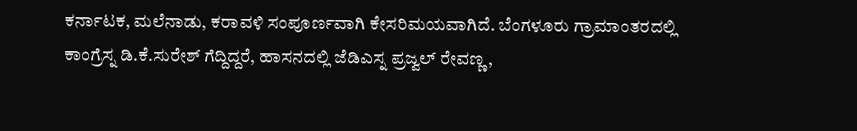ಕರ್ನಾಟಕ, ಮಲೆನಾಡು, ಕರಾವಳಿ ಸಂಪೂರ್ಣವಾಗಿ ಕೇಸರಿಮಯವಾಗಿದೆ. ಬೆಂಗಳೂರು ಗ್ರಾಮಾಂತರದಲ್ಲಿ ಕಾಂಗ್ರೆಸ್ನ ಡಿ.ಕೆ.ಸುರೇಶ್ ಗೆದ್ದಿದ್ದರೆ, ಹಾಸನದಲ್ಲಿ ಜೆಡಿಎಸ್ನ ಪ್ರಜ್ವಲ್ ರೇವಣ್ಣ,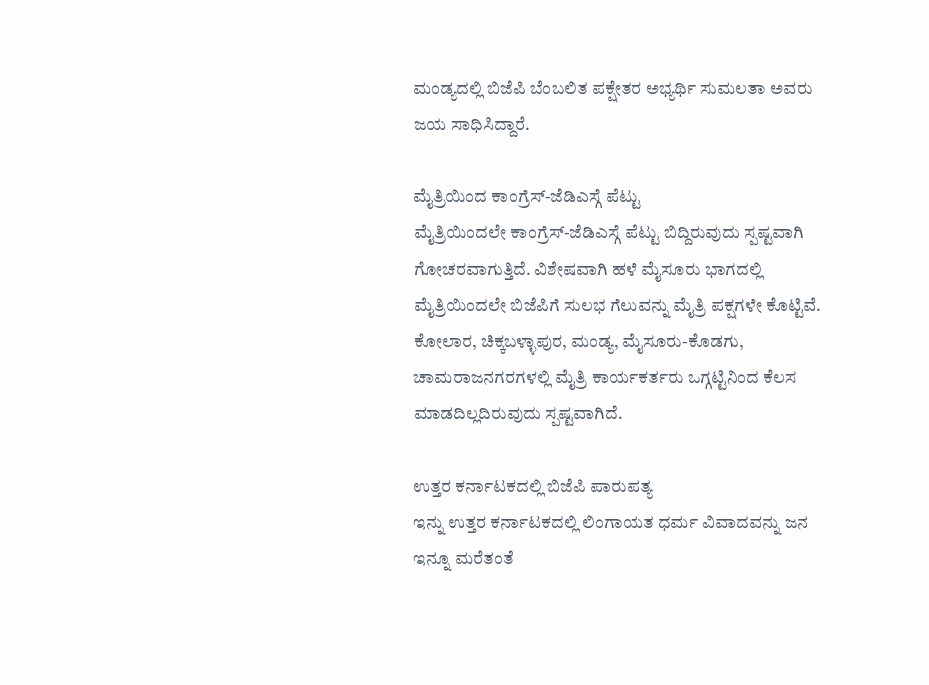ಮಂಡ್ಯದಲ್ಲಿ ಬಿಜೆಪಿ ಬೆಂಬಲಿತ ಪಕ್ಷೇತರ ಅಭ್ಯರ್ಥಿ ಸುಮಲತಾ ಅವರು ಜಯ ಸಾಧಿಸಿದ್ದಾರೆ.

ಮೈತ್ರಿಯಿಂದ ಕಾಂಗ್ರೆಸ್-ಜೆಡಿಎಸ್ಗೆ ಪೆಟ್ಟು
ಮೈತ್ರಿಯಿಂದಲೇ ಕಾಂಗ್ರೆಸ್-ಜೆಡಿಎಸ್ಗೆ ಪೆಟ್ಟು ಬಿದ್ದಿರುವುದು ಸ್ಪಷ್ಟವಾಗಿ ಗೋಚರವಾಗುತ್ತಿದೆ. ವಿಶೇಷವಾಗಿ ಹಳೆ ಮೈಸೂರು ಭಾಗದಲ್ಲಿ ಮೈತ್ರಿಯಿಂದಲೇ ಬಿಜೆಪಿಗೆ ಸುಲಭ ಗೆಲುವನ್ನು ಮೈತ್ರಿ ಪಕ್ಷಗಳೇ ಕೊಟ್ಟಿವೆ. ಕೋಲಾರ, ಚಿಕ್ಕಬಳ್ಳಾಪುರ, ಮಂಡ್ಯ, ಮೈಸೂರು-ಕೊಡಗು, ಚಾಮರಾಜನಗರಗಳಲ್ಲಿ ಮೈತ್ರಿ ಕಾರ್ಯಕರ್ತರು ಒಗ್ಗಟ್ಟಿನಿಂದ ಕೆಲಸ ಮಾಡದಿಲ್ಲದಿರುವುದು ಸ್ಪಷ್ಟವಾಗಿದೆ.

ಉತ್ತರ ಕರ್ನಾಟಕದಲ್ಲಿ ಬಿಜೆಪಿ ಪಾರುಪತ್ಯ
ಇನ್ನು ಉತ್ತರ ಕರ್ನಾಟಕದಲ್ಲಿ ಲಿಂಗಾಯತ ಧರ್ಮ ವಿವಾದವನ್ನು ಜನ ಇನ್ನೂ ಮರೆತಂತೆ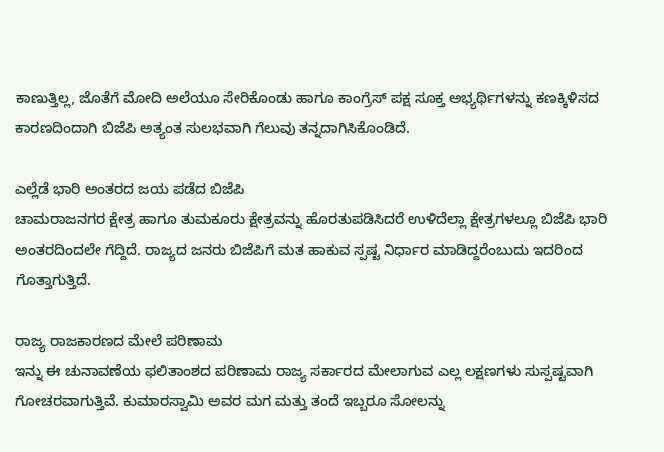ಕಾಣುತ್ತಿಲ್ಲ, ಜೊತೆಗೆ ಮೋದಿ ಅಲೆಯೂ ಸೇರಿಕೊಂಡು ಹಾಗೂ ಕಾಂಗ್ರೆಸ್ ಪಕ್ಷ ಸೂಕ್ತ ಅಭ್ಯರ್ಥಿಗಳನ್ನು ಕಣಕ್ಕಿಳಿಸದ ಕಾರಣದಿಂದಾಗಿ ಬಿಜೆಪಿ ಅತ್ಯಂತ ಸುಲಭವಾಗಿ ಗೆಲುವು ತನ್ನದಾಗಿಸಿಕೊಂಡಿದೆ.

ಎಲ್ಲೆಡೆ ಭಾರಿ ಅಂತರದ ಜಯ ಪಡೆದ ಬಿಜೆಪಿ
ಚಾಮರಾಜನಗರ ಕ್ಷೇತ್ರ ಹಾಗೂ ತುಮಕೂರು ಕ್ಷೇತ್ರವನ್ನು ಹೊರತುಪಡಿಸಿದರೆ ಉಳಿದೆಲ್ಲಾ ಕ್ಷೇತ್ರಗಳಲ್ಲೂ ಬಿಜೆಪಿ ಭಾರಿ ಅಂತರದಿಂದಲೇ ಗೆದ್ದಿದೆ. ರಾಜ್ಯದ ಜನರು ಬಿಜೆಪಿಗೆ ಮತ ಹಾಕುವ ಸ್ಪಷ್ಟ ನಿರ್ಧಾರ ಮಾಡಿದ್ದರೆಂಬುದು ಇದರಿಂದ ಗೊತ್ತಾಗುತ್ತಿದೆ.

ರಾಜ್ಯ ರಾಜಕಾರಣದ ಮೇಲೆ ಪರಿಣಾಮ
ಇನ್ನು ಈ ಚುನಾವಣೆಯ ಫಲಿತಾಂಶದ ಪರಿಣಾಮ ರಾಜ್ಯ ಸರ್ಕಾರದ ಮೇಲಾಗುವ ಎಲ್ಲ ಲಕ್ಷಣಗಳು ಸುಸ್ಪಷ್ಟವಾಗಿ ಗೋಚರವಾಗುತ್ತಿವೆ. ಕುಮಾರಸ್ವಾಮಿ ಅವರ ಮಗ ಮತ್ತು ತಂದೆ ಇಬ್ಬರೂ ಸೋಲನ್ನು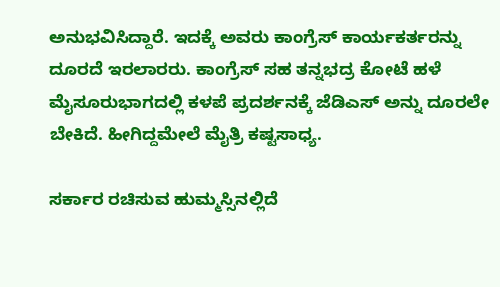ಅನುಭವಿಸಿದ್ದಾರೆ. ಇದಕ್ಕೆ ಅವರು ಕಾಂಗ್ರೆಸ್ ಕಾರ್ಯಕರ್ತರನ್ನು ದೂರದೆ ಇರಲಾರರು. ಕಾಂಗ್ರೆಸ್ ಸಹ ತನ್ನಭದ್ರ ಕೋಟೆ ಹಳೆ ಮೈಸೂರುಭಾಗದಲ್ಲಿ ಕಳಪೆ ಪ್ರದರ್ಶನಕ್ಕೆ ಜೆಡಿಎಸ್ ಅನ್ನು ದೂರಲೇ ಬೇಕಿದೆ. ಹೀಗಿದ್ದಮೇಲೆ ಮೈತ್ರಿ ಕಷ್ಟಸಾಧ್ಯ.

ಸರ್ಕಾರ ರಚಿಸುವ ಹುಮ್ಮಸ್ಸಿನಲ್ಲಿದೆ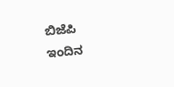ಬಿಜೆಪಿ
ಇಂದಿನ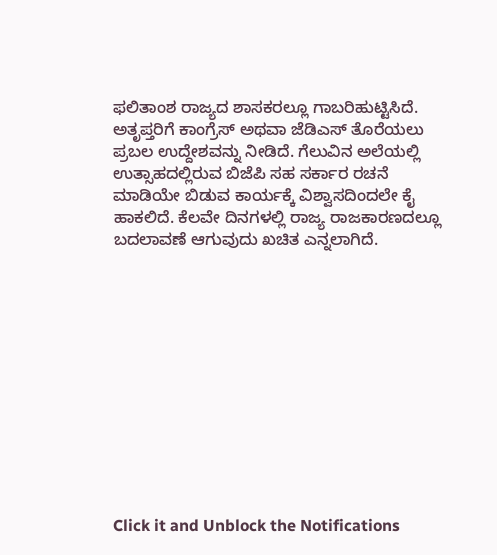ಫಲಿತಾಂಶ ರಾಜ್ಯದ ಶಾಸಕರಲ್ಲೂ ಗಾಬರಿಹುಟ್ಟಿಸಿದೆ. ಅತೃಪ್ತರಿಗೆ ಕಾಂಗ್ರೆಸ್ ಅಥವಾ ಜೆಡಿಎಸ್ ತೊರೆಯಲು ಪ್ರಬಲ ಉದ್ದೇಶವನ್ನು ನೀಡಿದೆ. ಗೆಲುವಿನ ಅಲೆಯಲ್ಲಿ ಉತ್ಸಾಹದಲ್ಲಿರುವ ಬಿಜೆಪಿ ಸಹ ಸರ್ಕಾರ ರಚನೆ ಮಾಡಿಯೇ ಬಿಡುವ ಕಾರ್ಯಕ್ಕೆ ವಿಶ್ವಾಸದಿಂದಲೇ ಕೈ ಹಾಕಲಿದೆ. ಕೆಲವೇ ದಿನಗಳಲ್ಲಿ ರಾಜ್ಯ ರಾಜಕಾರಣದಲ್ಲೂ ಬದಲಾವಣೆ ಆಗುವುದು ಖಚಿತ ಎನ್ನಲಾಗಿದೆ.












Click it and Unblock the Notifications